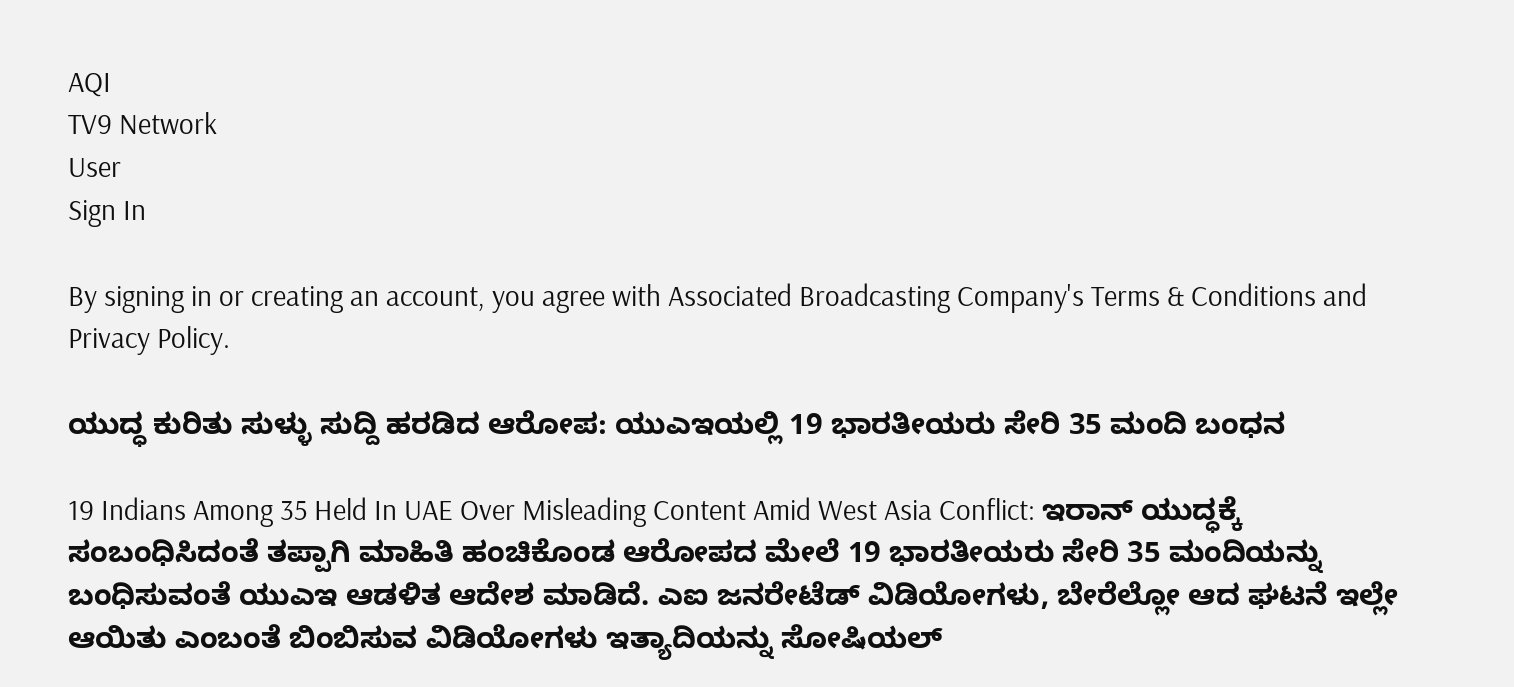AQI
TV9 Network
User
Sign In

By signing in or creating an account, you agree with Associated Broadcasting Company's Terms & Conditions and Privacy Policy.

ಯುದ್ಧ ಕುರಿತು ಸುಳ್ಳು ಸುದ್ದಿ ಹರಡಿದ ಆರೋಪ: ಯುಎಇಯಲ್ಲಿ 19 ಭಾರತೀಯರು ಸೇರಿ 35 ಮಂದಿ ಬಂಧನ

19 Indians Among 35 Held In UAE Over Misleading Content Amid West Asia Conflict: ಇರಾನ್ ಯುದ್ಧಕ್ಕೆ ಸಂಬಂಧಿಸಿದಂತೆ ತಪ್ಪಾಗಿ ಮಾಹಿತಿ ಹಂಚಿಕೊಂಡ ಆರೋಪದ ಮೇಲೆ 19 ಭಾರತೀಯರು ಸೇರಿ 35 ಮಂದಿಯನ್ನು ಬಂಧಿಸುವಂತೆ ಯುಎಇ ಆಡಳಿತ ಆದೇಶ ಮಾಡಿದೆ. ಎಐ ಜನರೇಟೆಡ್ ವಿಡಿಯೋಗಳು, ಬೇರೆಲ್ಲೋ ಆದ ಘಟನೆ ಇಲ್ಲೇ ಆಯಿತು ಎಂಬಂತೆ ಬಿಂಬಿಸುವ ವಿಡಿಯೋಗಳು ಇತ್ಯಾದಿಯನ್ನು ಸೋಷಿಯಲ್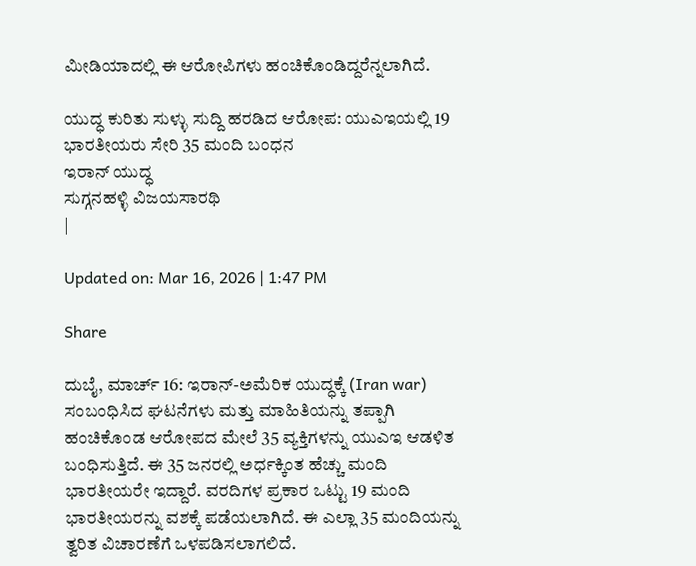ಮೀಡಿಯಾದಲ್ಲಿ ಈ ಆರೋಪಿಗಳು ಹಂಚಿಕೊಂಡಿದ್ದರೆನ್ನಲಾಗಿದೆ.

ಯುದ್ಧ ಕುರಿತು ಸುಳ್ಳು ಸುದ್ದಿ ಹರಡಿದ ಆರೋಪ: ಯುಎಇಯಲ್ಲಿ 19 ಭಾರತೀಯರು ಸೇರಿ 35 ಮಂದಿ ಬಂಧನ
ಇರಾನ್ ಯುದ್ಧ
ಸುಗ್ಗನಹಳ್ಳಿ ವಿಜಯಸಾರಥಿ
|

Updated on: Mar 16, 2026 | 1:47 PM

Share

ದುಬೈ, ಮಾರ್ಚ್ 16: ಇರಾನ್-ಅಮೆರಿಕ ಯುದ್ಧಕ್ಕೆ (Iran war) ಸಂಬಂಧಿಸಿದ ಘಟನೆಗಳು ಮತ್ತು ಮಾಹಿತಿಯನ್ನು ತಪ್ಪಾಗಿ ಹಂಚಿಕೊಂಡ ಆರೋಪದ ಮೇಲೆ 35 ವ್ಯಕ್ತಿಗಳನ್ನು ಯುಎಇ ಆಡಳಿತ ಬಂಧಿಸುತ್ತಿದೆ. ಈ 35 ಜನರಲ್ಲಿ ಅರ್ಧಕ್ಕಿಂತ ಹೆಚ್ಚು ಮಂದಿ ಭಾರತೀಯರೇ ಇದ್ದಾರೆ. ವರದಿಗಳ ಪ್ರಕಾರ ಒಟ್ಟು 19 ಮಂದಿ ಭಾರತೀಯರನ್ನು ವಶಕ್ಕೆ ಪಡೆಯಲಾಗಿದೆ. ಈ ಎಲ್ಲಾ 35 ಮಂದಿಯನ್ನು ತ್ವರಿತ ವಿಚಾರಣೆಗೆ ಒಳಪಡಿಸಲಾಗಲಿದೆ.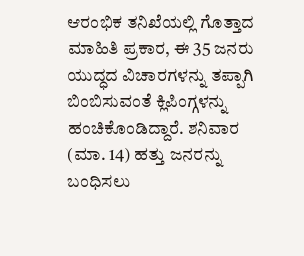ಆರಂಭಿಕ ತನಿಖೆಯಲ್ಲಿ ಗೊತ್ತಾದ ಮಾಹಿತಿ ಪ್ರಕಾರ, ಈ 35 ಜನರು ಯುದ್ಧದ ವಿಚಾರಗಳನ್ನು ತಪ್ಪಾಗಿ ಬಿಂಬಿಸುವಂತೆ ಕ್ಲಿಪಿಂಗ್ಗಳನ್ನು ಹಂಚಿಕೊಂಡಿದ್ದಾರೆ. ಶನಿವಾರ (ಮಾ. 14) ಹತ್ತು ಜನರನ್ನು ಬಂಧಿಸಲು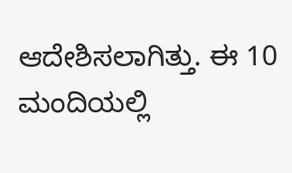ಆದೇಶಿಸಲಾಗಿತ್ತು. ಈ 10 ಮಂದಿಯಲ್ಲಿ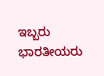ಇಬ್ಬರು ಭಾರತೀಯರು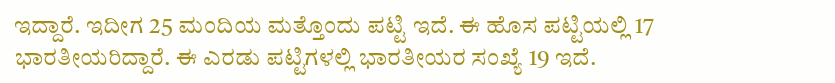ಇದ್ದಾರೆ. ಇದೀಗ 25 ಮಂದಿಯ ಮತ್ತೊಂದು ಪಟ್ಟಿ ಇದೆ. ಈ ಹೊಸ ಪಟ್ಟಿಯಲ್ಲಿ 17 ಭಾರತೀಯರಿದ್ದಾರೆ. ಈ ಎರಡು ಪಟ್ಟಿಗಳಲ್ಲಿ ಭಾರತೀಯರ ಸಂಖ್ಯೆ 19 ಇದೆ.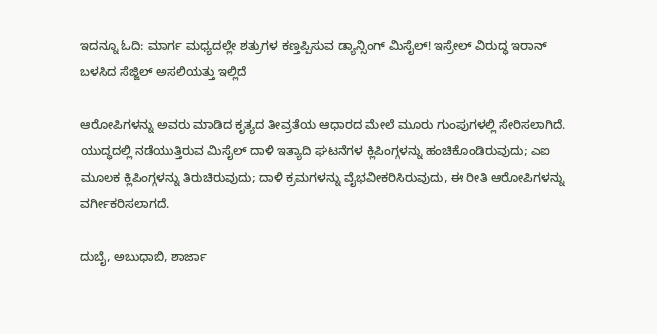ಇದನ್ನೂ ಓದಿ: ಮಾರ್ಗ ಮಧ್ಯದಲ್ಲೇ ಶತ್ರುಗಳ ಕಣ್ತಪ್ಪಿಸುವ ಡ್ಯಾನ್ಸಿಂಗ್ ಮಿಸೈಲ್! ಇಸ್ರೇಲ್ ವಿರುದ್ಧ ಇರಾನ್ ಬಳಸಿದ ಸೆಜ್ಜಿಲ್ ಅಸಲಿಯತ್ತು ಇಲ್ಲಿದೆ

ಆರೋಪಿಗಳನ್ನು ಅವರು ಮಾಡಿದ ಕೃತ್ಯದ ತೀವ್ರತೆಯ ಆಧಾರದ ಮೇಲೆ ಮೂರು ಗುಂಪುಗಳಲ್ಲಿ ಸೇರಿಸಲಾಗಿದೆ. ಯುದ್ಧದಲ್ಲಿ ನಡೆಯುತ್ತಿರುವ ಮಿಸೈಲ್ ದಾಳಿ ಇತ್ಯಾದಿ ಘಟನೆಗಳ ಕ್ಲಿಪಿಂಗ್ಗಳನ್ನು ಹಂಚಿಕೊಂಡಿರುವುದು; ಎಐ ಮೂಲಕ ಕ್ಲಿಪಿಂಗ್ಗಳನ್ನು ತಿರುಚಿರುವುದು; ದಾಳಿ ಕ್ರಮಗಳನ್ನು ವೈಭವೀಕರಿಸಿರುವುದು, ಈ ರೀತಿ ಆರೋಪಿಗಳನ್ನು ವರ್ಗೀಕರಿಸಲಾಗದೆ.

ದುಬೈ, ಅಬುಧಾಬಿ, ಶಾರ್ಜಾ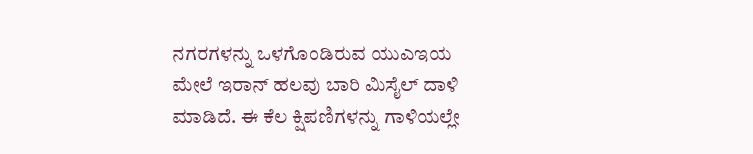ನಗರಗಳನ್ನು ಒಳಗೊಂಡಿರುವ ಯುಎಇಯ ಮೇಲೆ ಇರಾನ್ ಹಲವು ಬಾರಿ ಮಿಸೈಲ್ ದಾಳಿ ಮಾಡಿದೆ. ಈ ಕೆಲ ಕ್ಷಿಪಣಿಗಳನ್ನು ಗಾಳಿಯಲ್ಲೇ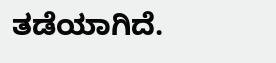ತಡೆಯಾಗಿದೆ.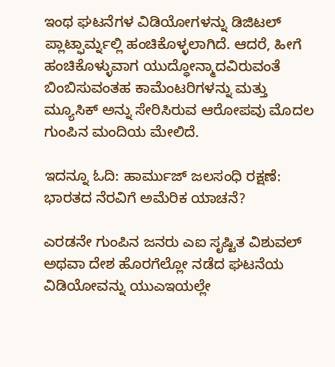ಇಂಥ ಘಟನೆಗಳ ವಿಡಿಯೋಗಳನ್ನು ಡಿಜಿಟಲ್ ಪ್ಲಾಟ್ಫಾರ್ಮ್ನಲ್ಲಿ ಹಂಚಿಕೊಳ್ಳಲಾಗಿದೆ. ಆದರೆ, ಹೀಗೆ ಹಂಚಿಕೊಳ್ಳುವಾಗ ಯುದ್ಧೋನ್ಮಾದವಿರುವಂತೆ ಬಿಂಬಿಸುವಂತಹ ಕಾಮೆಂಟರಿಗಳನ್ನು ಮತ್ತು ಮ್ಯೂಸಿಕ್ ಅನ್ನು ಸೇರಿಸಿರುವ ಆರೋಪವು ಮೊದಲ ಗುಂಪಿನ ಮಂದಿಯ ಮೇಲಿದೆ.

ಇದನ್ನೂ ಓದಿ: ಹಾರ್ಮುಜ್ ಜಲಸಂಧಿ ರಕ್ಷಣೆ: ಭಾರತದ ನೆರವಿಗೆ ಅಮೆರಿಕ ಯಾಚನೆ?

ಎರಡನೇ ಗುಂಪಿನ ಜನರು ಎಐ ಸೃಷ್ಟಿತ ವಿಶುವಲ್ ಅಥವಾ ದೇಶ ಹೊರಗೆಲ್ಲೋ ನಡೆದ ಘಟನೆಯ ವಿಡಿಯೋವನ್ನು ಯುಎಇಯಲ್ಲೇ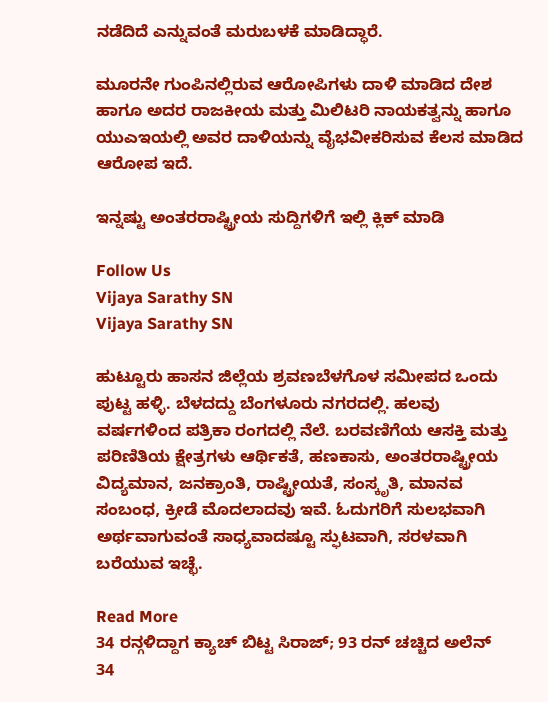ನಡೆದಿದೆ ಎನ್ನುವಂತೆ ಮರುಬಳಕೆ ಮಾಡಿದ್ಧಾರೆ.

ಮೂರನೇ ಗುಂಪಿನಲ್ಲಿರುವ ಆರೋಪಿಗಳು ದಾಳಿ ಮಾಡಿದ ದೇಶ ಹಾಗೂ ಅದರ ರಾಜಕೀಯ ಮತ್ತು ಮಿಲಿಟರಿ ನಾಯಕತ್ವನ್ನು ಹಾಗೂ ಯುಎಇಯಲ್ಲಿ ಅವರ ದಾಳಿಯನ್ನು ವೈಭವೀಕರಿಸುವ ಕೆಲಸ ಮಾಡಿದ ಆರೋಪ ಇದೆ.

ಇನ್ನಷ್ಟು ಅಂತರರಾಷ್ಟ್ರೀಯ ಸುದ್ದಿಗಳಿಗೆ ಇಲ್ಲಿ ಕ್ಲಿಕ್ ಮಾಡಿ

Follow Us
Vijaya Sarathy SN
Vijaya Sarathy SN

ಹುಟ್ಟೂರು ಹಾಸನ ಜಿಲ್ಲೆಯ ಶ್ರವಣಬೆಳಗೊಳ ಸಮೀಪದ ಒಂದು ಪುಟ್ಟ ಹಳ್ಳಿ. ಬೆಳದದ್ದು ಬೆಂಗಳೂರು ನಗರದಲ್ಲಿ. ಹಲವು ವರ್ಷಗಳಿಂದ ಪತ್ರಿಕಾ ರಂಗದಲ್ಲಿ ನೆಲೆ. ಬರವಣಿಗೆಯ ಆಸಕ್ತಿ ಮತ್ತು ಪರಿಣಿತಿಯ ಕ್ಷೇತ್ರಗಳು ಆರ್ಥಿಕತೆ, ಹಣಕಾಸು, ಅಂತರರಾಷ್ಟ್ರೀಯ ವಿದ್ಯಮಾನ, ಜನಕ್ರಾಂತಿ, ರಾಷ್ಟ್ರೀಯತೆ, ಸಂಸ್ಕೃತಿ, ಮಾನವ ಸಂಬಂಧ, ಕ್ರೀಡೆ ಮೊದಲಾದವು ಇವೆ. ಓದುಗರಿಗೆ ಸುಲಭವಾಗಿ ಅರ್ಥವಾಗುವಂತೆ ಸಾಧ್ಯವಾದಷ್ಟೂ ಸ್ಫುಟವಾಗಿ, ಸರಳವಾಗಿ ಬರೆಯುವ ಇಚ್ಛೆ.

Read More
34 ರನ್ಗಳಿದ್ದಾಗ ಕ್ಯಾಚ್ ಬಿಟ್ಟ ಸಿರಾಜ್; 93 ರನ್ ಚಚ್ಚಿದ ಅಲೆನ್
34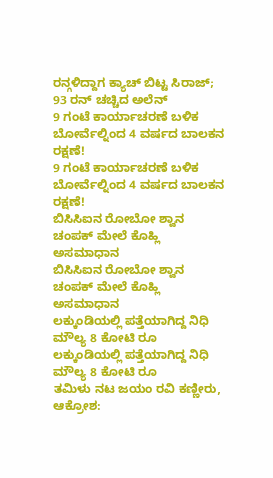ರನ್ಗಳಿದ್ದಾಗ ಕ್ಯಾಚ್ ಬಿಟ್ಟ ಸಿರಾಜ್; 93 ರನ್ ಚಚ್ಚಿದ ಅಲೆನ್
9 ಗಂಟೆ ಕಾರ್ಯಾಚರಣೆ ಬಳಿಕ ಬೋರ್ವೆಲ್ನಿಂದ 4 ವರ್ಷದ ಬಾಲಕನ ರಕ್ಷಣೆ!
9 ಗಂಟೆ ಕಾರ್ಯಾಚರಣೆ ಬಳಿಕ ಬೋರ್ವೆಲ್ನಿಂದ 4 ವರ್ಷದ ಬಾಲಕನ ರಕ್ಷಣೆ!
ಬಿಸಿಸಿಐನ ರೋಬೋ ಶ್ವಾನ ಚಂಪಕ್ ಮೇಲೆ ಕೊಹ್ಲಿ ಅಸಮಾಧಾನ
ಬಿಸಿಸಿಐನ ರೋಬೋ ಶ್ವಾನ ಚಂಪಕ್ ಮೇಲೆ ಕೊಹ್ಲಿ ಅಸಮಾಧಾನ
ಲಕ್ಕುಂಡಿಯಲ್ಲಿ ಪತ್ತೆಯಾಗಿದ್ದ ನಿಧಿ ಮೌಲ್ಯ 8 ಕೋಟಿ ರೂ
ಲಕ್ಕುಂಡಿಯಲ್ಲಿ ಪತ್ತೆಯಾಗಿದ್ದ ನಿಧಿ ಮೌಲ್ಯ 8 ಕೋಟಿ ರೂ
ತಮಿಳು ನಟ ಜಯಂ ರವಿ ಕಣ್ಣೀರು, ಆಕ್ರೋಶ: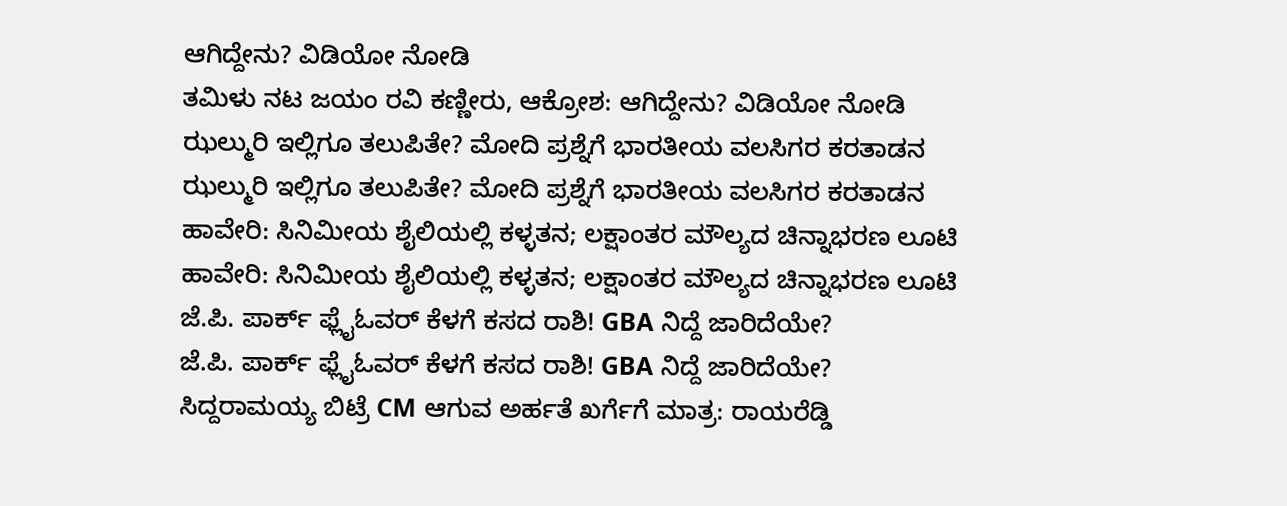ಆಗಿದ್ದೇನು? ವಿಡಿಯೋ ನೋಡಿ
ತಮಿಳು ನಟ ಜಯಂ ರವಿ ಕಣ್ಣೀರು, ಆಕ್ರೋಶ: ಆಗಿದ್ದೇನು? ವಿಡಿಯೋ ನೋಡಿ
ಝಲ್ಮುರಿ ಇಲ್ಲಿಗೂ ತಲುಪಿತೇ? ಮೋದಿ ಪ್ರಶ್ನೆಗೆ ಭಾರತೀಯ ವಲಸಿಗರ ಕರತಾಡನ
ಝಲ್ಮುರಿ ಇಲ್ಲಿಗೂ ತಲುಪಿತೇ? ಮೋದಿ ಪ್ರಶ್ನೆಗೆ ಭಾರತೀಯ ವಲಸಿಗರ ಕರತಾಡನ
ಹಾವೇರಿ: ಸಿನಿಮೀಯ ಶೈಲಿಯಲ್ಲಿ ಕಳ್ಳತನ; ಲಕ್ಷಾಂತರ ಮೌಲ್ಯದ ಚಿನ್ನಾಭರಣ ಲೂಟಿ
ಹಾವೇರಿ: ಸಿನಿಮೀಯ ಶೈಲಿಯಲ್ಲಿ ಕಳ್ಳತನ; ಲಕ್ಷಾಂತರ ಮೌಲ್ಯದ ಚಿನ್ನಾಭರಣ ಲೂಟಿ
ಜೆ.ಪಿ. ಪಾರ್ಕ್ ಫ್ಲೈಓವರ್ ಕೆಳಗೆ ಕಸದ ರಾಶಿ! GBA ನಿದ್ದೆ ಜಾರಿದೆಯೇ?
ಜೆ.ಪಿ. ಪಾರ್ಕ್ ಫ್ಲೈಓವರ್ ಕೆಳಗೆ ಕಸದ ರಾಶಿ! GBA ನಿದ್ದೆ ಜಾರಿದೆಯೇ?
ಸಿದ್ದರಾಮಯ್ಯ ಬಿಟ್ರೆ CM ಆಗುವ ಅರ್ಹತೆ ಖರ್ಗೆಗೆ ಮಾತ್ರ: ರಾಯರೆಡ್ಡಿ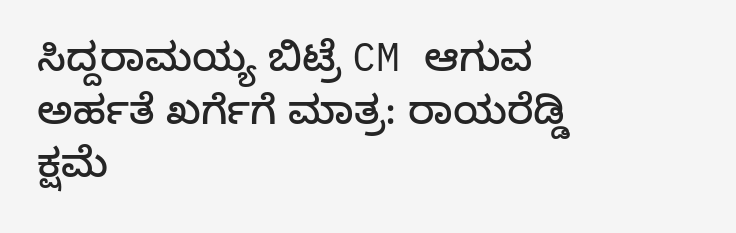ಸಿದ್ದರಾಮಯ್ಯ ಬಿಟ್ರೆ CM ಆಗುವ ಅರ್ಹತೆ ಖರ್ಗೆಗೆ ಮಾತ್ರ: ರಾಯರೆಡ್ಡಿ
ಕ್ಷಮೆ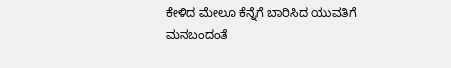ಕೇಳಿದ ಮೇಲೂ ಕೆನ್ನೆಗೆ ಬಾರಿಸಿದ ಯುವತಿಗೆ ಮನಬಂದಂತೆ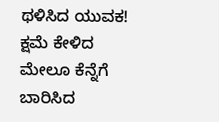ಥಳಿಸಿದ ಯುವಕ!
ಕ್ಷಮೆ ಕೇಳಿದ ಮೇಲೂ ಕೆನ್ನೆಗೆ ಬಾರಿಸಿದ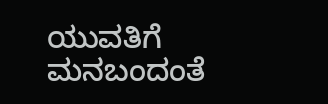ಯುವತಿಗೆ ಮನಬಂದಂತೆ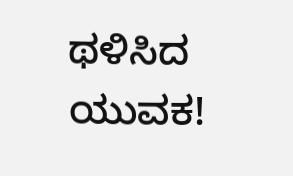ಥಳಿಸಿದ ಯುವಕ!